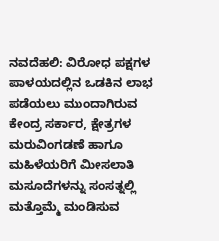ನವದೆಹಲಿ: ವಿರೋಧ ಪಕ್ಷಗಳ ಪಾಳಯದಲ್ಲಿನ ಒಡಕಿನ ಲಾಭ ಪಡೆಯಲು ಮುಂದಾಗಿರುವ ಕೇಂದ್ರ ಸರ್ಕಾರ, ಕ್ಷೇತ್ರಗಳ ಮರುವಿಂಗಡಣೆ ಹಾಗೂ ಮಹಿಳೆಯರಿಗೆ ಮೀಸಲಾತಿ ಮಸೂದೆಗಳನ್ನು ಸಂಸತ್ನಲ್ಲಿ ಮತ್ತೊಮ್ಮೆ ಮಂಡಿಸುವ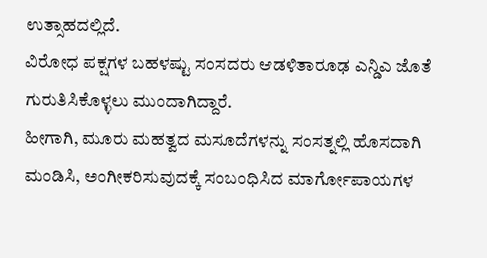ಉತ್ಸಾಹದಲ್ಲಿದೆ.
ವಿರೋಧ ಪಕ್ಷಗಳ ಬಹಳಷ್ಟು ಸಂಸದರು ಆಡಳಿತಾರೂಢ ಎನ್ಡಿಎ ಜೊತೆ ಗುರುತಿಸಿಕೊಳ್ಳಲು ಮುಂದಾಗಿದ್ದಾರೆ.
ಹೀಗಾಗಿ, ಮೂರು ಮಹತ್ವದ ಮಸೂದೆಗಳನ್ನು ಸಂಸತ್ನಲ್ಲಿ ಹೊಸದಾಗಿ ಮಂಡಿಸಿ, ಅಂಗೀಕರಿಸುವುದಕ್ಕೆ ಸಂಬಂಧಿಸಿದ ಮಾರ್ಗೋಪಾಯಗಳ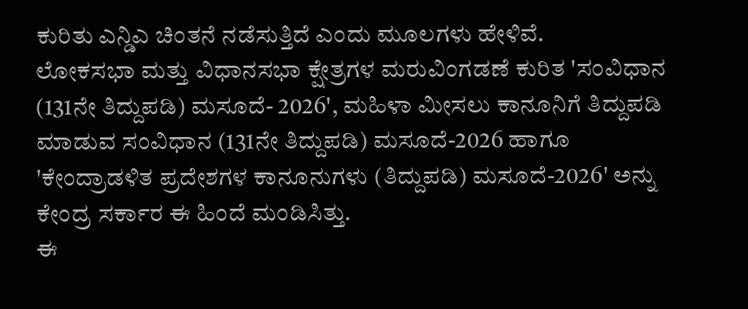ಕುರಿತು ಎನ್ಡಿಎ ಚಿಂತನೆ ನಡೆಸುತ್ತಿದೆ ಎಂದು ಮೂಲಗಳು ಹೇಳಿವೆ.
ಲೋಕಸಭಾ ಮತ್ತು ವಿಧಾನಸಭಾ ಕ್ಷೇತ್ರಗಳ ಮರುವಿಂಗಡಣೆ ಕುರಿತ 'ಸಂವಿಧಾನ (131ನೇ ತಿದ್ದುಪಡಿ) ಮಸೂದೆ- 2026', ಮಹಿಳಾ ಮೀಸಲು ಕಾನೂನಿಗೆ ತಿದ್ದುಪಡಿ ಮಾಡುವ ಸಂವಿಧಾನ (131ನೇ ತಿದ್ದುಪಡಿ) ಮಸೂದೆ-2026 ಹಾಗೂ 'ಕೇಂದ್ರಾಡಳಿತ ಪ್ರದೇಶಗಳ ಕಾನೂನುಗಳು (ತಿದ್ದುಪಡಿ) ಮಸೂದೆ-2026' ಅನ್ನು ಕೇಂದ್ರ ಸರ್ಕಾರ ಈ ಹಿಂದೆ ಮಂಡಿಸಿತ್ತು.
ಈ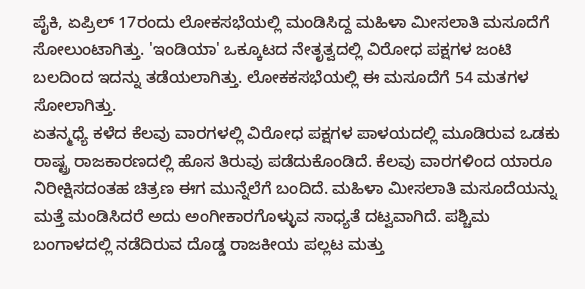ಪೈಕಿ, ಏಪ್ರಿಲ್ 17ರಂದು ಲೋಕಸಭೆಯಲ್ಲಿ ಮಂಡಿಸಿದ್ದ ಮಹಿಳಾ ಮೀಸಲಾತಿ ಮಸೂದೆಗೆ ಸೋಲುಂಟಾಗಿತ್ತು. 'ಇಂಡಿಯಾ' ಒಕ್ಕೂಟದ ನೇತೃತ್ವದಲ್ಲಿ ವಿರೋಧ ಪಕ್ಷಗಳ ಜಂಟಿ ಬಲದಿಂದ ಇದನ್ನು ತಡೆಯಲಾಗಿತ್ತು. ಲೋಕಕಸಭೆಯಲ್ಲಿ ಈ ಮಸೂದೆಗೆ 54 ಮತಗಳ ಸೋಲಾಗಿತ್ತು.
ಏತನ್ಮಧ್ಯೆ ಕಳೆದ ಕೆಲವು ವಾರಗಳಲ್ಲಿ ವಿರೋಧ ಪಕ್ಷಗಳ ಪಾಳಯದಲ್ಲಿ ಮೂಡಿರುವ ಒಡಕು ರಾಷ್ಟ್ರ ರಾಜಕಾರಣದಲ್ಲಿ ಹೊಸ ತಿರುವು ಪಡೆದುಕೊಂಡಿದೆ. ಕೆಲವು ವಾರಗಳಿಂದ ಯಾರೂ ನಿರೀಕ್ಷಿಸದಂತಹ ಚಿತ್ರಣ ಈಗ ಮುನ್ನೆಲೆಗೆ ಬಂದಿದೆ. ಮಹಿಳಾ ಮೀಸಲಾತಿ ಮಸೂದೆಯನ್ನು ಮತ್ತೆ ಮಂಡಿಸಿದರೆ ಅದು ಅಂಗೀಕಾರಗೊಳ್ಳುವ ಸಾಧ್ಯತೆ ದಟ್ವವಾಗಿದೆ. ಪಶ್ಚಿಮ ಬಂಗಾಳದಲ್ಲಿ ನಡೆದಿರುವ ದೊಡ್ಡ ರಾಜಕೀಯ ಪಲ್ಲಟ ಮತ್ತು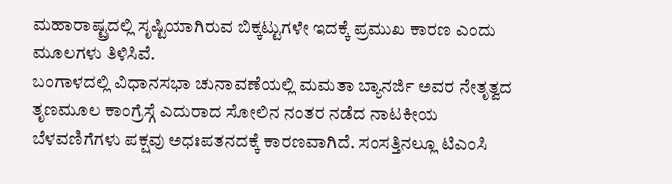ಮಹಾರಾಷ್ಟ್ರದಲ್ಲಿ ಸೃಷ್ಟಿಯಾಗಿರುವ ಬಿಕ್ಕಟ್ಟುಗಳೇ ಇದಕ್ಕೆ ಪ್ರಮುಖ ಕಾರಣ ಎಂದು ಮೂಲಗಳು ತಿಳಿಸಿವೆ.
ಬಂಗಾಳದಲ್ಲಿ ವಿಧಾನಸಭಾ ಚುನಾವಣೆಯಲ್ಲಿ ಮಮತಾ ಬ್ಯಾನರ್ಜಿ ಅವರ ನೇತೃತ್ವದ ತೃಣಮೂಲ ಕಾಂಗ್ರೆಸ್ಗೆ ಎದುರಾದ ಸೋಲಿನ ನಂತರ ನಡೆದ ನಾಟಕೀಯ ಬೆಳವಣಿಗೆಗಳು ಪಕ್ಷವು ಅಧಃಪತನದಕ್ಕೆ ಕಾರಣವಾಗಿದೆ. ಸಂಸತ್ತಿನಲ್ಲೂ ಟಿಎಂಸಿ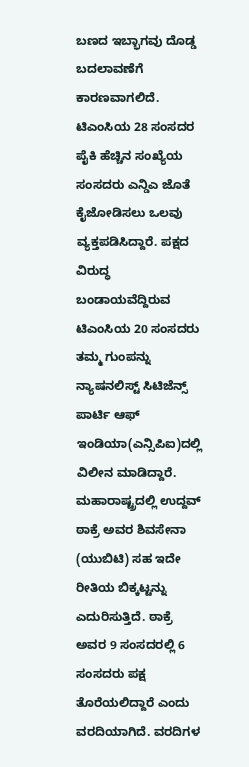ಬಣದ ಇಬ್ಭಾಗವು ದೊಡ್ಡ ಬದಲಾವಣೆಗೆ ಕಾರಣವಾಗಲಿದೆ. ಟಿಎಂಸಿಯ 28 ಸಂಸದರ ಪೈಕಿ ಹೆಚ್ಚಿನ ಸಂಖ್ಯೆಯ ಸಂಸದರು ಎನ್ಡಿಎ ಜೊತೆ ಕೈಜೋಡಿಸಲು ಒಲವು ವ್ಯಕ್ತಪಡಿಸಿದ್ದಾರೆ. ಪಕ್ಷದ ವಿರುದ್ಧ ಬಂಡಾಯವೆದ್ದಿರುವ ಟಿಎಂಸಿಯ 20 ಸಂಸದರು ತಮ್ಮ ಗುಂಪನ್ನು ನ್ಯಾಷನಲಿಸ್ಟ್ ಸಿಟಿಜೆನ್ಸ್ ಪಾರ್ಟಿ ಆಫ್ ಇಂಡಿಯಾ(ಎನ್ಸಿಪಿಐ)ದಲ್ಲಿ ವಿಲೀನ ಮಾಡಿದ್ದಾರೆ.
ಮಹಾರಾಷ್ಟ್ರದಲ್ಲಿ ಉದ್ದವ್ ಠಾಕ್ರೆ ಅವರ ಶಿವಸೇನಾ (ಯುಬಿಟಿ) ಸಹ ಇದೇ ರೀತಿಯ ಬಿಕ್ಕಟ್ಟನ್ನು ಎದುರಿಸುತ್ತಿದೆ. ಠಾಕ್ರೆ ಅವರ 9 ಸಂಸದರಲ್ಲಿ 6 ಸಂಸದರು ಪಕ್ಷ ತೊರೆಯಲಿದ್ದಾರೆ ಎಂದು ವರದಿಯಾಗಿದೆ. ವರದಿಗಳ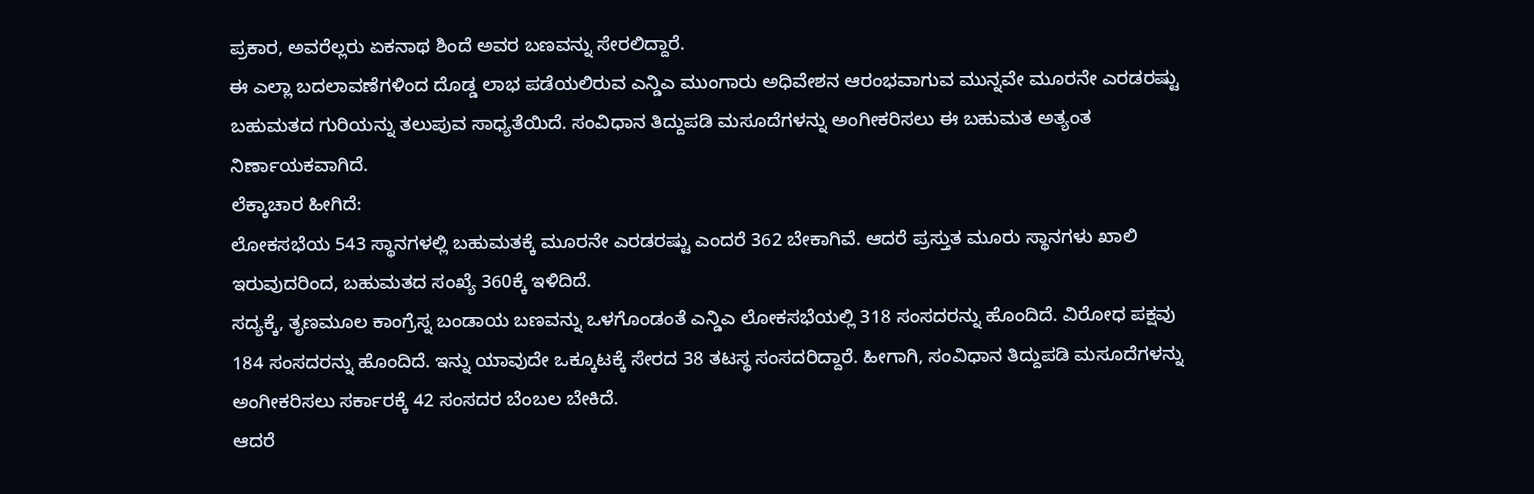ಪ್ರಕಾರ, ಅವರೆಲ್ಲರು ಏಕನಾಥ ಶಿಂದೆ ಅವರ ಬಣವನ್ನು ಸೇರಲಿದ್ದಾರೆ.
ಈ ಎಲ್ಲಾ ಬದಲಾವಣೆಗಳಿಂದ ದೊಡ್ಡ ಲಾಭ ಪಡೆಯಲಿರುವ ಎನ್ಡಿಎ ಮುಂಗಾರು ಅಧಿವೇಶನ ಆರಂಭವಾಗುವ ಮುನ್ನವೇ ಮೂರನೇ ಎರಡರಷ್ಟು ಬಹುಮತದ ಗುರಿಯನ್ನು ತಲುಪುವ ಸಾಧ್ಯತೆಯಿದೆ. ಸಂವಿಧಾನ ತಿದ್ದುಪಡಿ ಮಸೂದೆಗಳನ್ನು ಅಂಗೀಕರಿಸಲು ಈ ಬಹುಮತ ಅತ್ಯಂತ ನಿರ್ಣಾಯಕವಾಗಿದೆ.
ಲೆಕ್ಕಾಚಾರ ಹೀಗಿದೆ:
ಲೋಕಸಭೆಯ 543 ಸ್ಥಾನಗಳಲ್ಲಿ ಬಹುಮತಕ್ಕೆ ಮೂರನೇ ಎರಡರಷ್ಟು ಎಂದರೆ 362 ಬೇಕಾಗಿವೆ. ಆದರೆ ಪ್ರಸ್ತುತ ಮೂರು ಸ್ಥಾನಗಳು ಖಾಲಿ ಇರುವುದರಿಂದ, ಬಹುಮತದ ಸಂಖ್ಯೆ 360ಕ್ಕೆ ಇಳಿದಿದೆ.
ಸದ್ಯಕ್ಕೆ, ತೃಣಮೂಲ ಕಾಂಗ್ರೆಸ್ನ ಬಂಡಾಯ ಬಣವನ್ನು ಒಳಗೊಂಡಂತೆ ಎನ್ಡಿಎ ಲೋಕಸಭೆಯಲ್ಲಿ 318 ಸಂಸದರನ್ನು ಹೊಂದಿದೆ. ವಿರೋಧ ಪಕ್ಷವು 184 ಸಂಸದರನ್ನು ಹೊಂದಿದೆ. ಇನ್ನು ಯಾವುದೇ ಒಕ್ಕೂಟಕ್ಕೆ ಸೇರದ 38 ತಟಸ್ಥ ಸಂಸದರಿದ್ದಾರೆ. ಹೀಗಾಗಿ, ಸಂವಿಧಾನ ತಿದ್ದುಪಡಿ ಮಸೂದೆಗಳನ್ನು ಅಂಗೀಕರಿಸಲು ಸರ್ಕಾರಕ್ಕೆ 42 ಸಂಸದರ ಬೆಂಬಲ ಬೇಕಿದೆ.
ಆದರೆ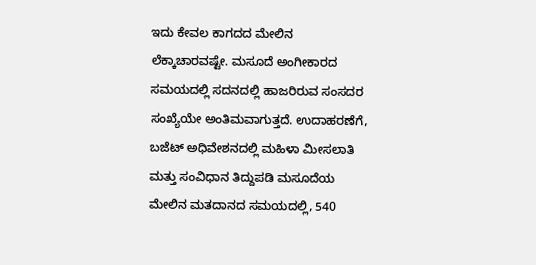ಇದು ಕೇವಲ ಕಾಗದದ ಮೇಲಿನ ಲೆಕ್ಕಾಚಾರವಷ್ಟೇ. ಮಸೂದೆ ಅಂಗೀಕಾರದ ಸಮಯದಲ್ಲಿ ಸದನದಲ್ಲಿ ಹಾಜರಿರುವ ಸಂಸದರ ಸಂಖ್ಯೆಯೇ ಅಂತಿಮವಾಗುತ್ತದೆ. ಉದಾಹರಣೆಗೆ, ಬಜೆಟ್ ಅಧಿವೇಶನದಲ್ಲಿ ಮಹಿಳಾ ಮೀಸಲಾತಿ ಮತ್ತು ಸಂವಿಧಾನ ತಿದ್ದುಪಡಿ ಮಸೂದೆಯ ಮೇಲಿನ ಮತದಾನದ ಸಮಯದಲ್ಲಿ, 540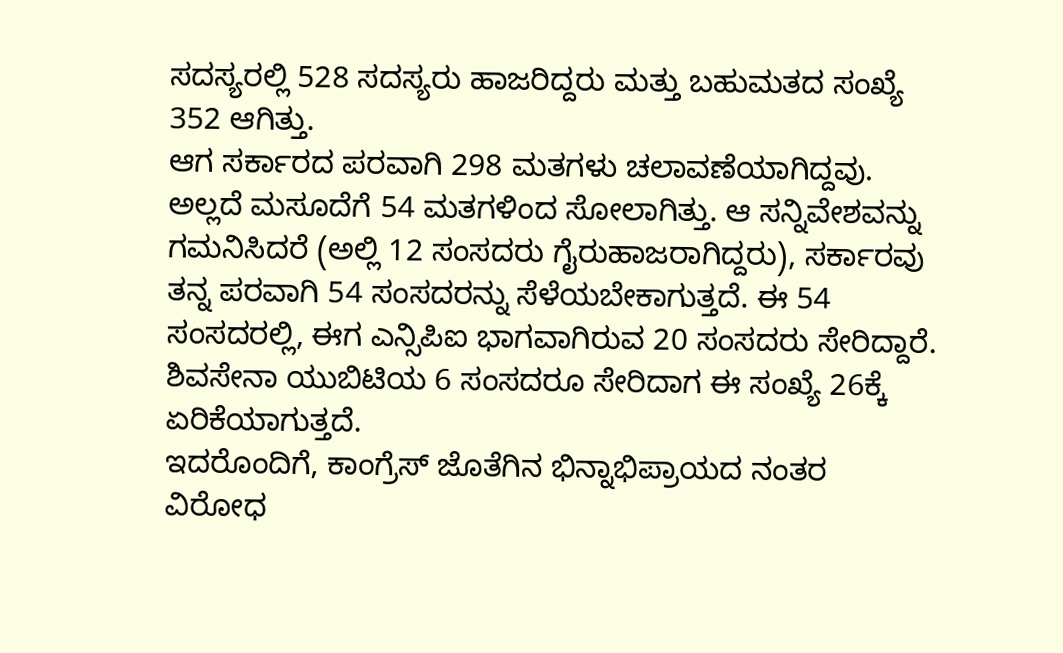ಸದಸ್ಯರಲ್ಲಿ 528 ಸದಸ್ಯರು ಹಾಜರಿದ್ದರು ಮತ್ತು ಬಹುಮತದ ಸಂಖ್ಯೆ 352 ಆಗಿತ್ತು.
ಆಗ ಸರ್ಕಾರದ ಪರವಾಗಿ 298 ಮತಗಳು ಚಲಾವಣೆಯಾಗಿದ್ದವು. ಅಲ್ಲದೆ ಮಸೂದೆಗೆ 54 ಮತಗಳಿಂದ ಸೋಲಾಗಿತ್ತು. ಆ ಸನ್ನಿವೇಶವನ್ನು ಗಮನಿಸಿದರೆ (ಅಲ್ಲಿ 12 ಸಂಸದರು ಗೈರುಹಾಜರಾಗಿದ್ದರು), ಸರ್ಕಾರವು ತನ್ನ ಪರವಾಗಿ 54 ಸಂಸದರನ್ನು ಸೆಳೆಯಬೇಕಾಗುತ್ತದೆ. ಈ 54 ಸಂಸದರಲ್ಲಿ, ಈಗ ಎನ್ಸಿಪಿಐ ಭಾಗವಾಗಿರುವ 20 ಸಂಸದರು ಸೇರಿದ್ದಾರೆ. ಶಿವಸೇನಾ ಯುಬಿಟಿಯ 6 ಸಂಸದರೂ ಸೇರಿದಾಗ ಈ ಸಂಖ್ಯೆ 26ಕ್ಕೆ ಏರಿಕೆಯಾಗುತ್ತದೆ.
ಇದರೊಂದಿಗೆ, ಕಾಂಗ್ರೆಸ್ ಜೊತೆಗಿನ ಭಿನ್ನಾಭಿಪ್ರಾಯದ ನಂತರ ವಿರೋಧ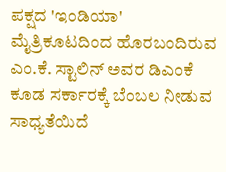ಪಕ್ಷದ 'ಇಂಡಿಯಾ' ಮೈತ್ರಿಕೂಟದಿಂದ ಹೊರಬಂದಿರುವ ಎಂ.ಕೆ. ಸ್ಟಾಲಿನ್ ಅವರ ಡಿಎಂಕೆ ಕೂಡ ಸರ್ಕಾರಕ್ಕೆ ಬೆಂಬಲ ನೀಡುವ ಸಾಧ್ಯತೆಯಿದೆ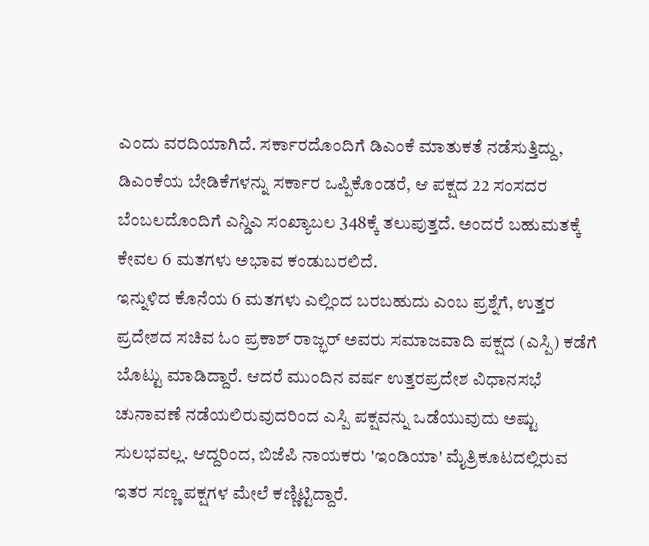ಎಂದು ವರದಿಯಾಗಿದೆ. ಸರ್ಕಾರದೊಂದಿಗೆ ಡಿಎಂಕೆ ಮಾತುಕತೆ ನಡೆಸುತ್ತಿದ್ದು, ಡಿಎಂಕೆಯ ಬೇಡಿಕೆಗಳನ್ನು ಸರ್ಕಾರ ಒಪ್ಪಿಕೊಂಡರೆ, ಆ ಪಕ್ಷದ 22 ಸಂಸದರ ಬೆಂಬಲದೊಂದಿಗೆ ಎನ್ಡಿಎ ಸಂಖ್ಯಾಬಲ 348ಕ್ಕೆ ತಲುಪುತ್ತದೆ. ಅಂದರೆ ಬಹುಮತಕ್ಕೆ ಕೇವಲ 6 ಮತಗಳು ಅಭಾವ ಕಂಡುಬರಲಿದೆ.
ಇನ್ನುಳಿದ ಕೊನೆಯ 6 ಮತಗಳು ಎಲ್ಲಿಂದ ಬರಬಹುದು ಎಂಬ ಪ್ರಶ್ನೆಗೆ, ಉತ್ತರ ಪ್ರದೇಶದ ಸಚಿವ ಓಂ ಪ್ರಕಾಶ್ ರಾಜ್ಭರ್ ಅವರು ಸಮಾಜವಾದಿ ಪಕ್ಷದ (ಎಸ್ಪಿ) ಕಡೆಗೆ ಬೊಟ್ಟು ಮಾಡಿದ್ದಾರೆ. ಆದರೆ ಮುಂದಿನ ವರ್ಷ ಉತ್ತರಪ್ರದೇಶ ವಿಧಾನಸಭೆ ಚುನಾವಣೆ ನಡೆಯಲಿರುವುದರಿಂದ ಎಸ್ಪಿ ಪಕ್ಷವನ್ನು ಒಡೆಯುವುದು ಅಷ್ಟು ಸುಲಭವಲ್ಲ. ಆದ್ದರಿಂದ, ಬಿಜೆಪಿ ನಾಯಕರು 'ಇಂಡಿಯಾ' ಮೈತ್ರಿಕೂಟದಲ್ಲಿರುವ ಇತರ ಸಣ್ಣ ಪಕ್ಷಗಳ ಮೇಲೆ ಕಣ್ಣಿಟ್ಟಿದ್ದಾರೆ.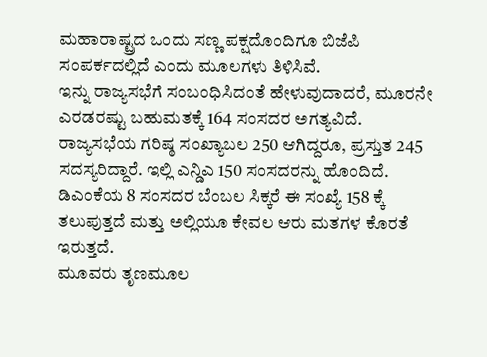ಮಹಾರಾಷ್ಟ್ರದ ಒಂದು ಸಣ್ಣ ಪಕ್ಷದೊಂದಿಗೂ ಬಿಜೆಪಿ ಸಂಪರ್ಕದಲ್ಲಿದೆ ಎಂದು ಮೂಲಗಳು ತಿಳಿಸಿವೆ.
ಇನ್ನು ರಾಜ್ಯಸಭೆಗೆ ಸಂಬಂಧಿಸಿದಂತೆ ಹೇಳುವುದಾದರೆ, ಮೂರನೇ ಎರಡರಷ್ಟು ಬಹುಮತಕ್ಕೆ 164 ಸಂಸದರ ಅಗತ್ಯವಿದೆ. ರಾಜ್ಯಸಭೆಯ ಗರಿಷ್ಠ ಸಂಖ್ಯಾಬಲ 250 ಆಗಿದ್ದರೂ, ಪ್ರಸ್ತುತ 245 ಸದಸ್ಯರಿದ್ದಾರೆ. ಇಲ್ಲಿ ಎನ್ಡಿಎ 150 ಸಂಸದರನ್ನು ಹೊಂದಿದೆ. ಡಿಎಂಕೆಯ 8 ಸಂಸದರ ಬೆಂಬಲ ಸಿಕ್ಕರೆ ಈ ಸಂಖ್ಯೆ 158 ಕ್ಕೆ ತಲುಪುತ್ತದೆ ಮತ್ತು ಅಲ್ಲಿಯೂ ಕೇವಲ ಆರು ಮತಗಳ ಕೊರತೆ ಇರುತ್ತದೆ.
ಮೂವರು ತೃಣಮೂಲ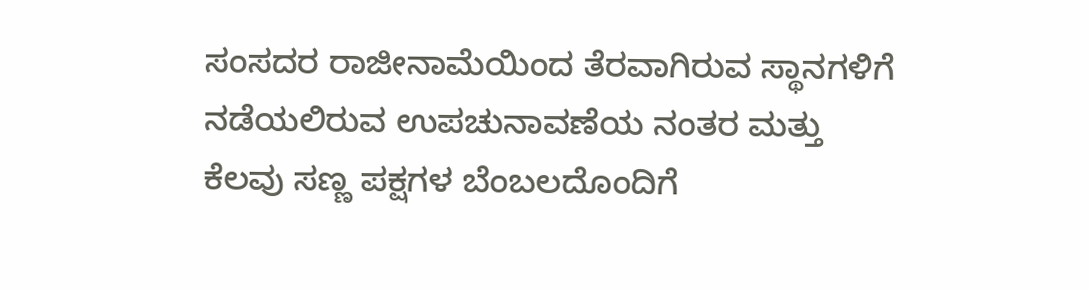ಸಂಸದರ ರಾಜೀನಾಮೆಯಿಂದ ತೆರವಾಗಿರುವ ಸ್ಥಾನಗಳಿಗೆ ನಡೆಯಲಿರುವ ಉಪಚುನಾವಣೆಯ ನಂತರ ಮತ್ತು ಕೆಲವು ಸಣ್ಣ ಪಕ್ಷಗಳ ಬೆಂಬಲದೊಂದಿಗೆ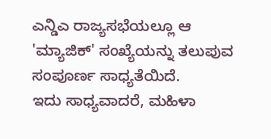ಎನ್ಡಿಎ ರಾಜ್ಯಸಭೆಯಲ್ಲೂ ಆ 'ಮ್ಯಾಜಿಕ್' ಸಂಖ್ಯೆಯನ್ನು ತಲುಪುವ ಸಂಪೂರ್ಣ ಸಾಧ್ಯತೆಯಿದೆ.
ಇದು ಸಾಧ್ಯವಾದರೆ, ಮಹಿಳಾ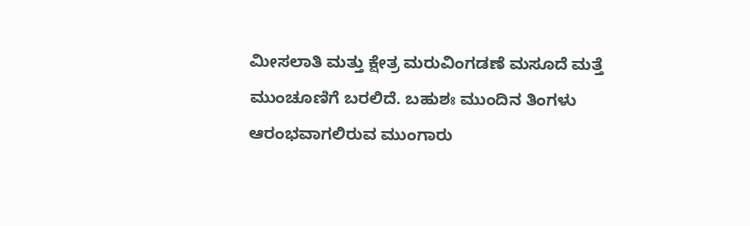ಮೀಸಲಾತಿ ಮತ್ತು ಕ್ಷೇತ್ರ ಮರುವಿಂಗಡಣೆ ಮಸೂದೆ ಮತ್ತೆ ಮುಂಚೂಣಿಗೆ ಬರಲಿದೆ. ಬಹುಶಃ ಮುಂದಿನ ತಿಂಗಳು ಆರಂಭವಾಗಲಿರುವ ಮುಂಗಾರು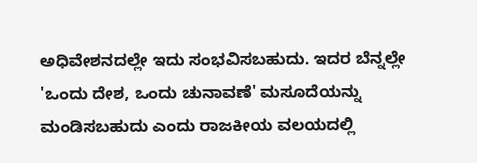ಅಧಿವೇಶನದಲ್ಲೇ ಇದು ಸಂಭವಿಸಬಹುದು. ಇದರ ಬೆನ್ನಲ್ಲೇ 'ಒಂದು ದೇಶ, ಒಂದು ಚುನಾವಣೆ' ಮಸೂದೆಯನ್ನು ಮಂಡಿಸಬಹುದು ಎಂದು ರಾಜಕೀಯ ವಲಯದಲ್ಲಿ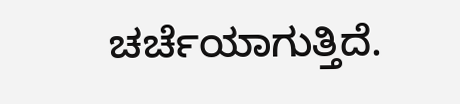ಚರ್ಚೆಯಾಗುತ್ತಿದೆ.